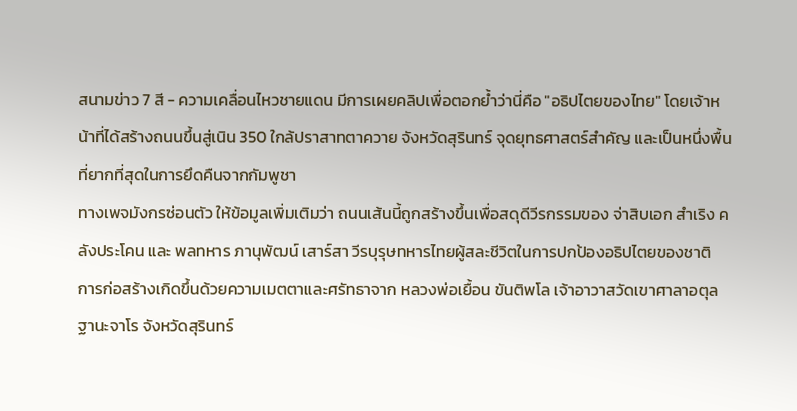สนามข่าว 7 สี - ความเคลื่อนไหวชายแดน มีการเผยคลิปเพื่อตอกย้ำว่านี่คือ "อธิปไตยของไทย" โดยเจ้าหน้าที่ได้สร้างถนนขึ้นสู่เนิน 350 ใกล้ปราสาทตาควาย จังหวัดสุรินทร์ จุดยุทธศาสตร์สำคัญ และเป็นหนึ่งพื้นที่ยากที่สุดในการยึดคืนจากกัมพูชา
ทางเพจมังกรซ่อนตัว ให้ข้อมูลเพิ่มเติมว่า ถนนเส้นนี้ถูกสร้างขึ้นเพื่อสดุดีวีรกรรมของ จ่าสิบเอก สำเริง คลังประโคน และ พลทหาร ภานุพัฒน์ เสาร์สา วีรบุรุษทหารไทยผู้สละชีวิตในการปกป้องอธิปไตยของชาติ
การก่อสร้างเกิดขึ้นด้วยความเมตตาและศรัทธาจาก หลวงพ่อเยื้อน ขันติพโล เจ้าอาวาสวัดเขาศาลาอตุลฐานะจาโร จังหวัดสุรินทร์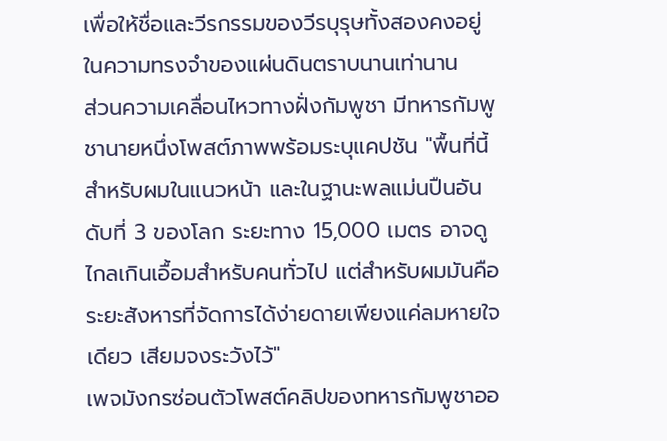เพื่อให้ชื่อและวีรกรรมของวีรบุรุษทั้งสองคงอยู่ในความทรงจำของแผ่นดินตราบนานเท่านาน
ส่วนความเคลื่อนไหวทางฝั่งกัมพูชา มีทหารกัมพูชานายหนึ่งโพสต์ภาพพร้อมระบุแคปชัน "พื้นที่นี้สำหรับผมในแนวหน้า และในฐานะพลแม่นปืนอันดับที่ 3 ของโลก ระยะทาง 15,000 เมตร อาจดูไกลเกินเอื้อมสำหรับคนทั่วไป แต่สำหรับผมมันคือระยะสังหารที่จัดการได้ง่ายดายเพียงแค่ลมหายใจเดียว เสียมจงระวังไว้"
เพจมังกรซ่อนตัวโพสต์คลิปของทหารกัมพูชาออ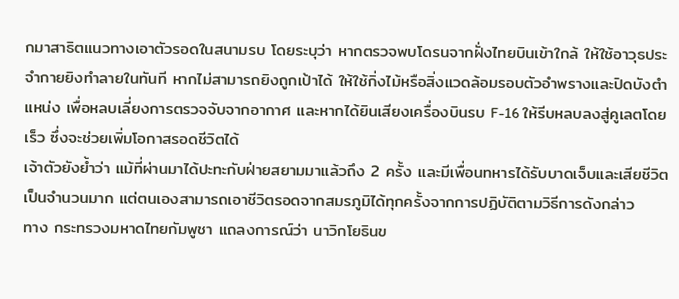กมาสาธิตแนวทางเอาตัวรอดในสนามรบ โดยระบุว่า หากตรวจพบโดรนจากฝั่งไทยบินเข้าใกล้ ให้ใช้อาวุธประจำกายยิงทำลายในทันที หากไม่สามารถยิงถูกเป้าได้ ให้ใช้กิ่งไม้หรือสิ่งแวดล้อมรอบตัวอำพรางและปิดบังตำแหน่ง เพื่อหลบเลี่ยงการตรวจจับจากอากาศ และหากได้ยินเสียงเครื่องบินรบ F-16 ให้รีบหลบลงสู่คูเลตโดยเร็ว ซึ่งจะช่วยเพิ่มโอกาสรอดชีวิตได้
เจ้าตัวยังย้ำว่า แม้ที่ผ่านมาได้ปะทะกับฝ่ายสยามมาแล้วถึง 2 ครั้ง และมีเพื่อนทหารได้รับบาดเจ็บและเสียชีวิตเป็นจำนวนมาก แต่ตนเองสามารถเอาชีวิตรอดจากสมรภูมิได้ทุกครั้งจากการปฏิบัติตามวิธีการดังกล่าว
ทาง กระทรวงมหาดไทยกัมพูชา แถลงการณ์ว่า นาวิกโยธินข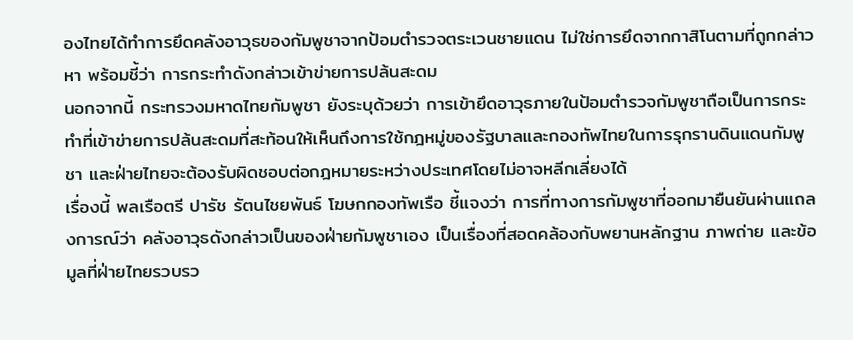องไทยได้ทำการยึดคลังอาวุธของกัมพูชาจากป้อมตำรวจตระเวนชายแดน ไม่ใช่การยึดจากกาสิโนตามที่ถูกกล่าวหา พร้อมชี้ว่า การกระทำดังกล่าวเข้าข่ายการปล้นสะดม
นอกจากนี้ กระทรวงมหาดไทยกัมพูชา ยังระบุด้วยว่า การเข้ายึดอาวุธภายในป้อมตำรวจกัมพูชาถือเป็นการกระทำที่เข้าข่ายการปล้นสะดมที่สะท้อนให้เห็นถึงการใช้กฎหมู่ของรัฐบาลและกองทัพไทยในการรุกรานดินแดนกัมพูชา และฝ่ายไทยจะต้องรับผิดชอบต่อกฎหมายระหว่างประเทศโดยไม่อาจหลีกเลี่ยงได้
เรื่องนี้ พลเรือตรี ปารัช รัตนไชยพันธ์ โฆษกกองทัพเรือ ชี้แจงว่า การที่ทางการกัมพูชาที่ออกมายืนยันผ่านแถลงการณ์ว่า คลังอาวุธดังกล่าวเป็นของฝ่ายกัมพูชาเอง เป็นเรื่องที่สอดคล้องกับพยานหลักฐาน ภาพถ่าย และข้อมูลที่ฝ่ายไทยรวบรว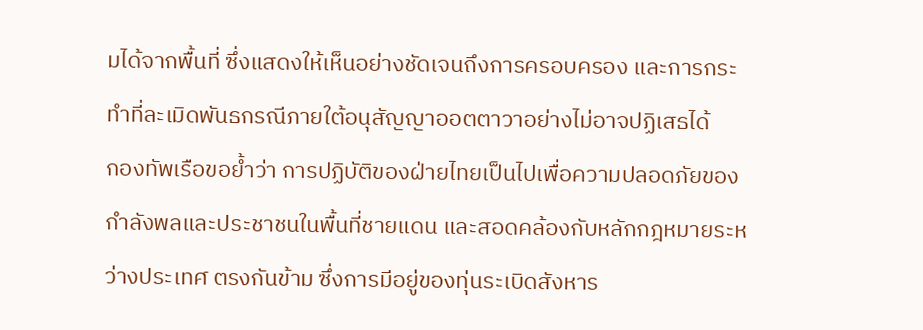มได้จากพื้นที่ ซึ่งแสดงให้เห็นอย่างชัดเจนถึงการครอบครอง และการกระทำที่ละเมิดพันธกรณีภายใต้อนุสัญญาออตตาวาอย่างไม่อาจปฏิเสธได้
กองทัพเรือขอย้ำว่า การปฏิบัติของฝ่ายไทยเป็นไปเพื่อความปลอดภัยของกำลังพลและประชาชนในพื้นที่ชายแดน และสอดคล้องกับหลักกฎหมายระหว่างประเทศ ตรงกันข้าม ซึ่งการมีอยู่ของทุ่นระเบิดสังหาร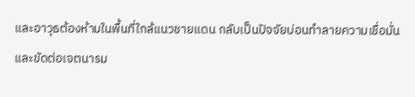และอาวุธต้องห้ามในพื้นที่ใกล้แนวชายแดน กลับเป็นปัจจัยบ่อนทำลายความเชื่อมั่น และขัดต่อเจตนารม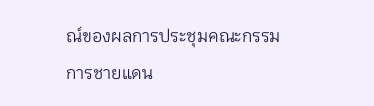ณ์ของผลการประชุมคณะกรรมการชายแดน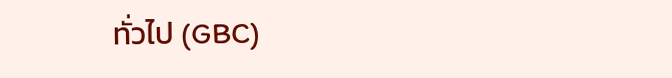ทั่วไป (GBC)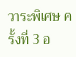วาระพิเศษ ครั้งที่ 3 อ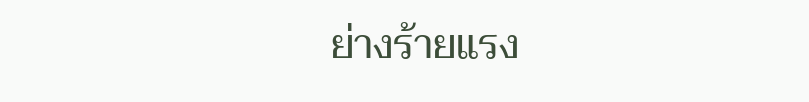ย่างร้ายแรง